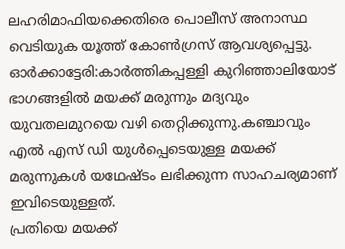ലഹരിമാഫിയക്കെതിരെ പൊലീസ് അനാസ്ഥ വെടിയുക യൂത്ത് കോൺഗ്രസ് ആവശ്യപ്പെട്ടു.
ഓർക്കാട്ടേരി:കാർത്തികപ്പള്ളി കുറിഞ്ഞാലിയോട് ഭാഗങ്ങളിൽ മയക്ക് മരുന്നും മദ്യവും യുവതലമുറയെ വഴി തെറ്റിക്കുന്നു.കഞ്ചാവും എൽ എസ് ഡി യുൾപ്പെടെയുള്ള മയക്ക് മരുന്നുകൾ യഥേഷ്ടം ലഭിക്കുന്ന സാഹചര്യമാണ് ഇവിടെയുള്ളത്.
പ്രതിയെ മയക്ക്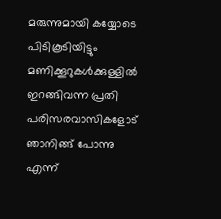മരുന്നുമായി കയ്യോടെ പിടികൂടിയിട്ടും മണിക്കൂറുകൾക്കുള്ളിൽ ഇറങ്ങിവന്ന പ്രതി പരിസരവാസികളോട് ഞാനിങ്ങ് പോന്നു എന്ന്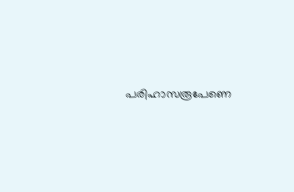പരിഹാസരൂപേണെ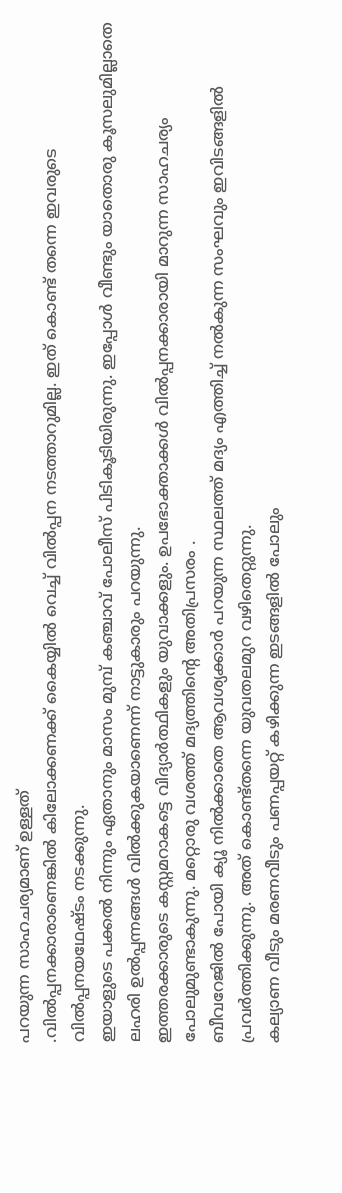പറയുന്ന സാഹചര്യമാണ് ഉള്ളത്
.വിൽപ്പനക്കാരാണെങ്കിൽ കിലോക്കണക്ക് കൈയ്യിൽ വെച്ച് വിൽപ്പന നടത്താറുമില്ല. ഇത് കൊണ്ട് തന്നെ ഇവരുടെ വിൽപ്പനയഥേഷ്ടം നടക്കുന്നു.
ഇയാളുടെ പക്കൽ നിന്നും ഏതാനും മാസം മുമ്പ് കഞ്ചാവ് പോലീസ് പിടികൂടിയിരുന്നു. ഇപ്പോൾ വീണ്ടും യാതൊരു കൂസലുമില്ലാതെ ലഹരി ഉൽപ്പന്നങ്ങൾ വിൽക്കുകയാണെന്ന് നാട്ടുകാരും പറയുന്നു.
ഇത്തരക്കാരുടെ കസ്റ്റമറാകട്ടെ വിദ്യാർത്ഥികളും യുവാക്കളും. ഉപഭോക്താക്കൾ വിൽപ്പനക്കാരായി മാറുന്ന സാഹചര്യം പോലുമുണ്ടാകുന്നു. മറ്റൊരു വശത്ത് മദ്യത്തിൻ്റെ അതിപ്രസരം .
ബീവറേജിൽ പോയി ക്യൂ നിൽക്കാതെ ആവശ്യക്കാർ പറയുന്ന സ്ഥലത്ത് മദ്യം എത്തിച്ച് നൽകുന്ന സംഘവും ഇവിടങ്ങളിൽ പ്രവർത്തിക്കുന്നു. അത് കൊണ്ട്തന്നെ യുവതലമുറ വഴിതെറ്റുന്നു.
കല്യാണ വീടും മരണവീടും പണപ്പയറ്റ് കഴിക്കുന്ന ഇടങ്ങളിൽ പോലും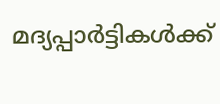മദ്യപ്പാർട്ടികൾക്ക്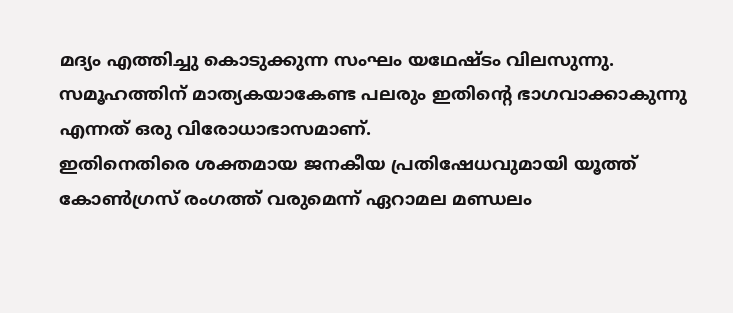മദ്യം എത്തിച്ചു കൊടുക്കുന്ന സംഘം യഥേഷ്ടം വിലസുന്നു. സമൂഹത്തിന് മാത്യകയാകേണ്ട പലരും ഇതിൻ്റെ ഭാഗവാക്കാകുന്നു എന്നത് ഒരു വിരോധാഭാസമാണ്.
ഇതിനെതിരെ ശക്തമായ ജനകീയ പ്രതിഷേധവുമായി യൂത്ത് കോൺഗ്രസ് രംഗത്ത് വരുമെന്ന് ഏറാമല മണ്ഡലം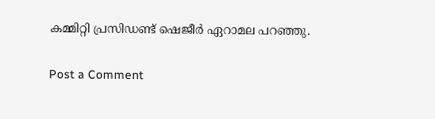കമ്മിറ്റി പ്രസിഡണ്ട് ഷെജീർ ഏറാമല പറഞ്ഞു.

Post a Comment